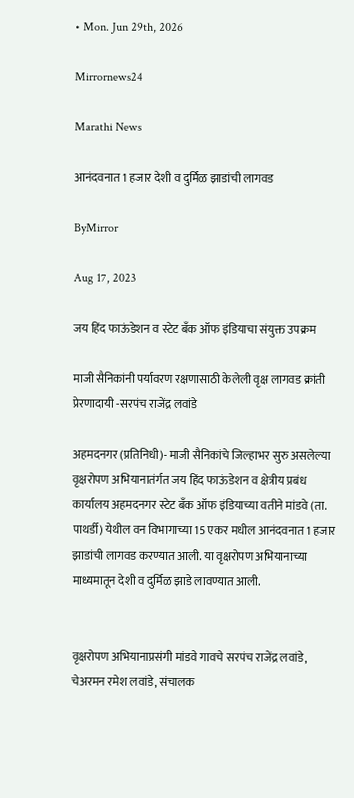• Mon. Jun 29th, 2026

Mirrornews24

Marathi News

आनंदवनात 1 हजार देशी व दुर्मिळ झाडांची लागवड

ByMirror

Aug 17, 2023

जय हिंद फाऊंडेशन व स्टेट बँक ऑफ इंडियाचा संयुक्त उपक्रम

माजी सैनिकांनी पर्यावरण रक्षणासाठी केलेली वृक्ष लागवड क्रांती प्रेरणादायी -सरपंच राजेंद्र लवांडे

अहमदनगर (प्रतिनिधी)- माजी सैनिकांचे जिल्हाभर सुरु असलेल्या वृक्षरोपण अभियानातंर्गत जय हिंद फाऊंडेशन व क्षेत्रीय प्रबंध कार्यालय अहमदनगर स्टेट बँक ऑफ इंडियाच्या वतीने मांडवे (ता. पाथर्डी) येथील वन विभागाच्या 15 एकर मधील आनंदवनात 1 हजार झाडांची लागवड करण्यात आली. या वृक्षरोपण अभियानाच्या माध्यमातून देशी व दुर्मिळ झाडे लावण्यात आली.


वृक्षरोपण अभियानाप्रसंगी मांडवे गावचे सरपंच राजेंद्र लवांडे, चेअरमन रमेश लवांडे, संचालक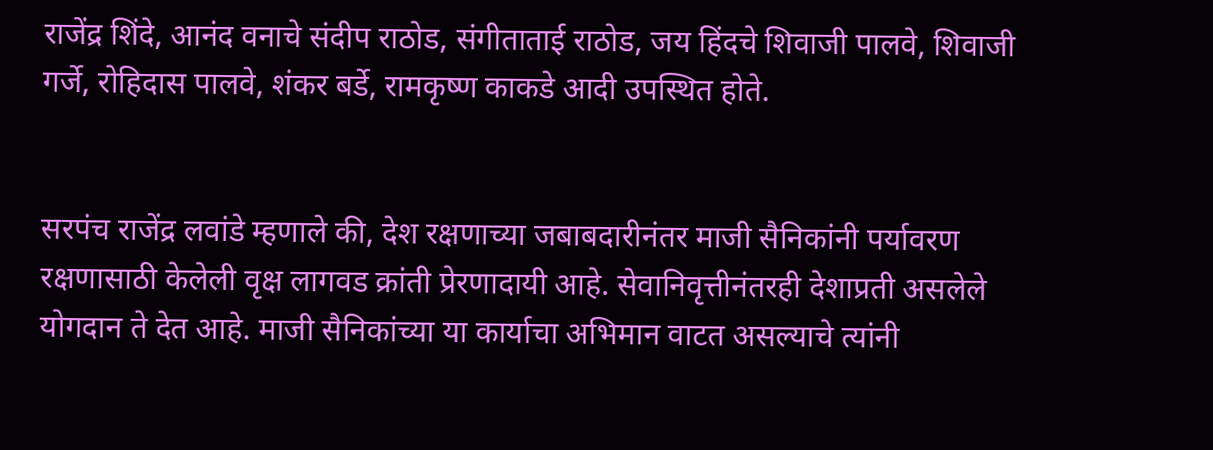राजेंद्र शिंदे, आनंद वनाचे संदीप राठोड, संगीताताई राठोड, जय हिंदचे शिवाजी पालवे, शिवाजी गर्जे, रोहिदास पालवे, शंकर बर्डे, रामकृष्ण काकडे आदी उपस्थित होते.


सरपंच राजेंद्र लवांडे म्हणाले की, देश रक्षणाच्या जबाबदारीनंतर माजी सैनिकांनी पर्यावरण रक्षणासाठी केलेली वृक्ष लागवड क्रांती प्रेरणादायी आहे. सेवानिवृत्तीनंतरही देशाप्रती असलेले योगदान ते देत आहे. माजी सैनिकांच्या या कार्याचा अभिमान वाटत असल्याचे त्यांनी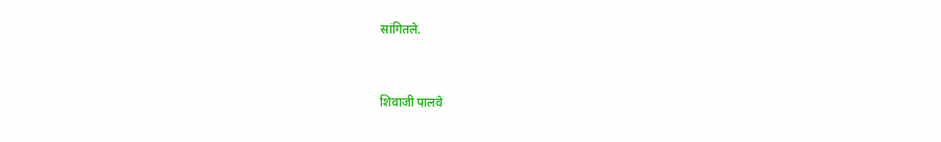सांगितले.


शिवाजी पालवे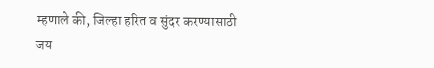म्हणाले की, जिल्हा हरित व सुंदर करण्यासाठी जय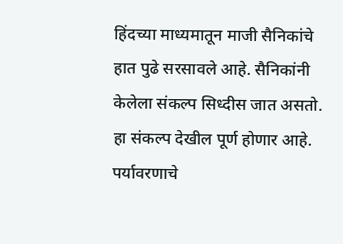हिंदच्या माध्यमातून माजी सैनिकांचे हात पुढे सरसावले आहे. सैनिकांनी केलेला संकल्प सिध्दीस जात असतो. हा संकल्प देखील पूर्ण होणार आहे. पर्यावरणाचे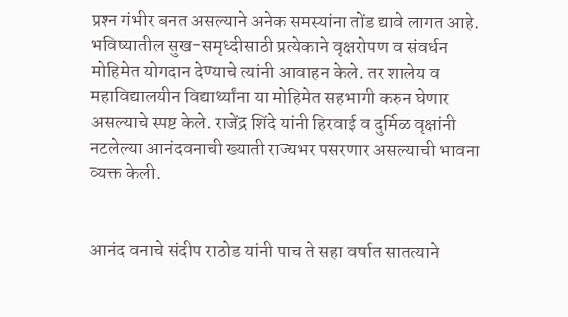प्रश्‍न गंभीर बनत असल्याने अनेक समस्यांना तोंड द्यावे लागत आहे. भविष्यातील सुख-समृध्दीसाठी प्रत्येकाने वृक्षरोपण व संवर्धन मोहिमेत योगदान देण्याचे त्यांनी आवाहन केले. तर शालेय व महाविद्यालयीन विद्यार्थ्यांना या मोहिमेत सहभागी करुन घेणार असल्याचे स्पष्ट केले. राजेंद्र शिंदे यांनी हिरवाई व दुर्मिळ वृक्षांनी नटलेल्या आनंदवनाची ख्याती राज्यभर पसरणार असल्याची भावना व्यक्त केली.


आनंद वनाचे संदीप राठोड यांनी पाच ते सहा वर्षात सातत्याने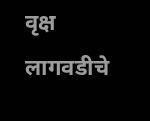वृक्ष लागवडीचे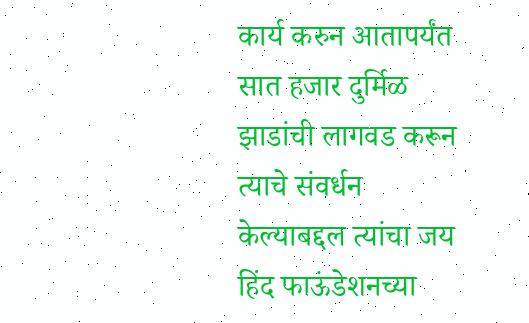कार्य करुन आतापर्यंत सात हजार दुर्मिळ झाडांची लागवड करून त्याचे संवर्धन केल्याबद्दल त्यांचा जय हिंद फाऊंडेशनच्या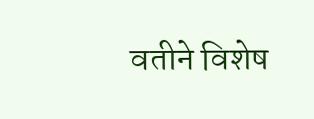वतीने विशेष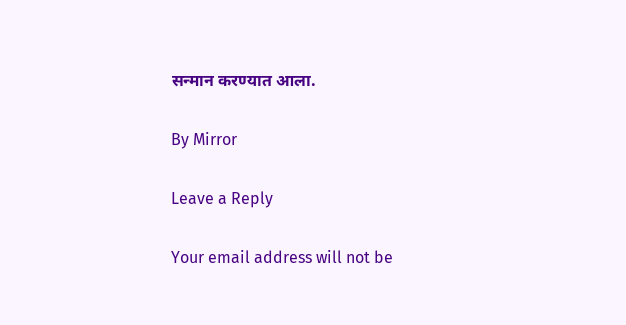सन्मान करण्यात आला.

By Mirror

Leave a Reply

Your email address will not be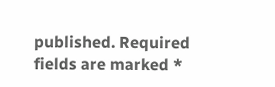published. Required fields are marked *